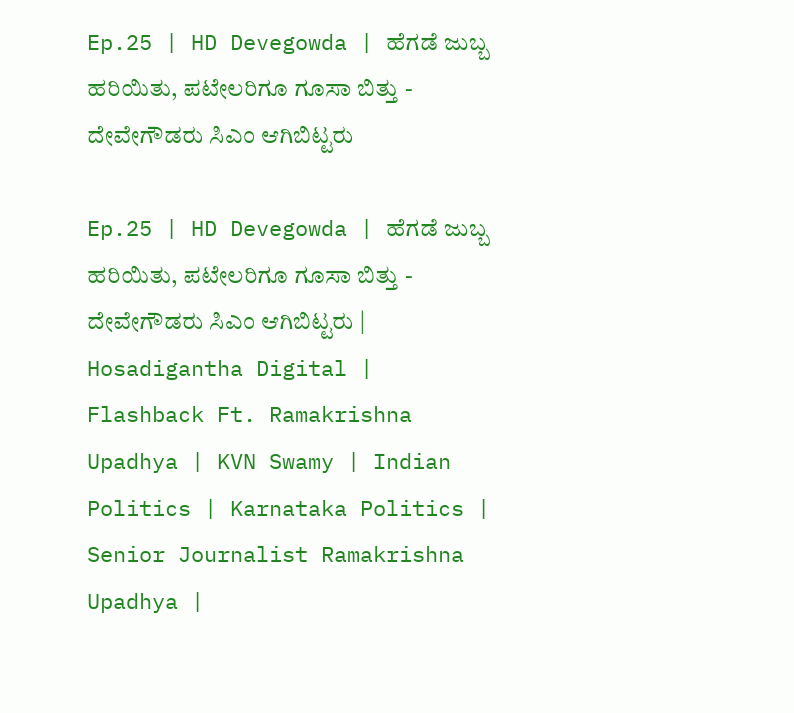Ep.25 | HD Devegowda | ಹೆಗಡೆ ಜುಬ್ಬ ಹರಿಯಿತು, ಪಟೇಲರಿಗೂ ಗೂಸಾ ಬಿತ್ತು - ದೇವೇಗೌಡರು ಸಿಎಂ ಆಗಿಬಿಟ್ಟರು

Ep.25 | HD Devegowda | ಹೆಗಡೆ ಜುಬ್ಬ ಹರಿಯಿತು, ಪಟೇಲರಿಗೂ ಗೂಸಾ ಬಿತ್ತು - ದೇವೇಗೌಡರು ಸಿಎಂ ಆಗಿಬಿಟ್ಟರು | Hosadigantha Digital | Flashback Ft. Ramakrishna Upadhya | KVN Swamy | Indian Politics | Karnataka Politics | Senior Journalist Ramakrishna Upadhya |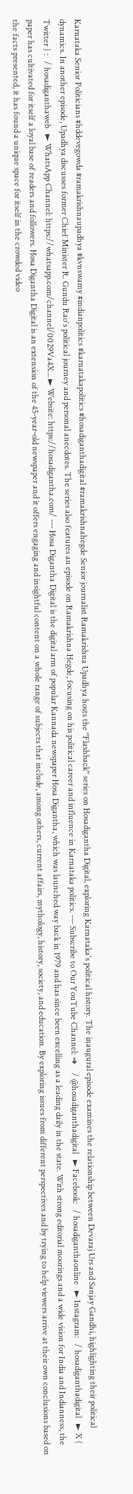Karnataka Senior Politicians #hddevegowda #ramakrishnaupadhya #kvnswamy #indianpolitics #karnatakapolitics #hosadiganthadigital #ramakrishnahegde Senior journalist Ramakrishna Upadhya hosts the "Flashback" series on Hosadigantha Digital, exploring Karnataka's political history. The inaugural episode examines the relationship between Devaraj Urs and Sanjay Gandhi, highlighting their political dynamics. In another episode, Upadhya discusses former Chief Minister R. Gundu Rao's political journey and personal anecdotes. The series also features an episode on Ramakrishna Hegde, focusing on his political career and influence in Karnataka politics. --- Subscribe to Our YouTube Channel: ➜    / @hosadiganthadigital   ► Facebook:   / hosadiganthaonline   ► Instagram:   / hosadiganthadigital   ► X ( Twitter ) :   / hosadiganthaweb   ► WhatsApp Channel: https://whatsapp.com/channel/0029Va4X... ► Website: https://hosadigantha.com/ --- Hosa Digantha Digital is the digital arm of popular Kannada newspaper Hosa Digantha, which was launched way back in 1979 and has since been excelling as a leading daily in the state. With strong editorial moorings and a wide vision for India and Indianness, the paper has cultivated for itself a loyal base of readers and followers. Hosa Digantha Digital is an extension of the 45-year-old newspaper and it offers engaging and insightful content on a whole range of subjects that include, among others, current affairs, mythology, history, society, and education. By exploring issues from different perspectives and by trying to help viewers arrive at their own conclusions based on the facts presented, it has found a unique space for itself in the crowded video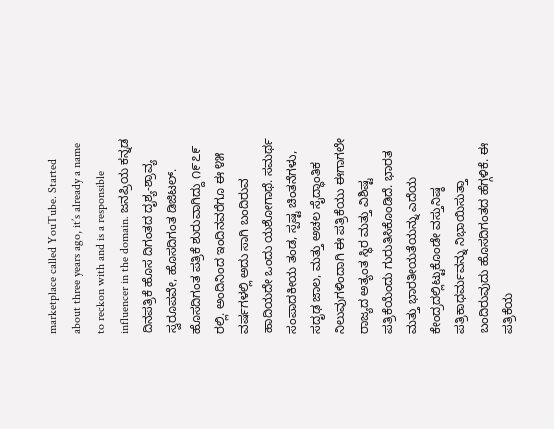marketplace called YouTube. Started about three years ago, it’s already a name to reckon with and is a responsible influencer in the domain. ಜನಪ್ರಿಯ ಕನ್ನಡ ದಿನಪತ್ರಿಕೆ ಹೊಸ ದಿಗಂತದ ದೃಶ್ಯ-ಶ್ರಾವ್ಯ ಸ್ವರೂಪವೇ, ಹೊಸದಿಗಂತ ಡಿಜಿಟಲ್. ಹೊಸದಿಗಂತ ಪತ್ರಿಕೆ ಶುರುವಾಗಿದ್ದು ೧೯೭೯ ರಲ್ಲಿ. ಅಂದಿನಿಂದ ಇಂದಿನವರೆಗೂ ಈ ೪೫ ವರ್ಷಗಳಲ್ಲಿ ಅದು ಸಾಗಿ ಬಂದಿರುವ ಹಾದಿಯದೇ ಒಂದು ಯಶೋಗಾಥೆ. ಸಮರ್ಥ ಸಂಪಾದಕೀಯ ತಂಡ, ಸ್ಪಷ್ಟ ಚಿಂತನೆಗಳು, ಸದೃಢ ಜಾಲ, ಮತ್ತು ಅಚಲ ಸೈದ್ಧಾಂತಿಕ ನಿಲುವುಗಳಿಂದಾಗಿ ಈ ಪತ್ರಿಕೆಯು ಈಗಾಗಲೇ ರಾಜ್ಯದ ಅತ್ಯಂತ ಸ್ಥಿರ ಮತ್ತು ವಿಶಿಷ್ಟ ಪತ್ರಿಕೆಯೆಂದು ಗುರುತಿಸಿಕೊಂಡಿದೆ. ಭಾರತ ಮತ್ತು ಭಾರತೀಯತೆಯನ್ನು ಎದೆಯ ಕೇಂದ್ರದಲ್ಲಿಟ್ಟುಕೊಂಡೇ ವಸ್ತುನಿಷ್ಠ ಪತ್ರಿಕಾಧರ್ಮವನ್ನು ನಿಭಾಯಿಸುತ್ತಾ ಬಂದಿರುವುದು ಹೊಸದಿಗಂತದ ಹೆಗ್ಗಳಿಕೆ. ಈ ಪತ್ರಿಕೆಯ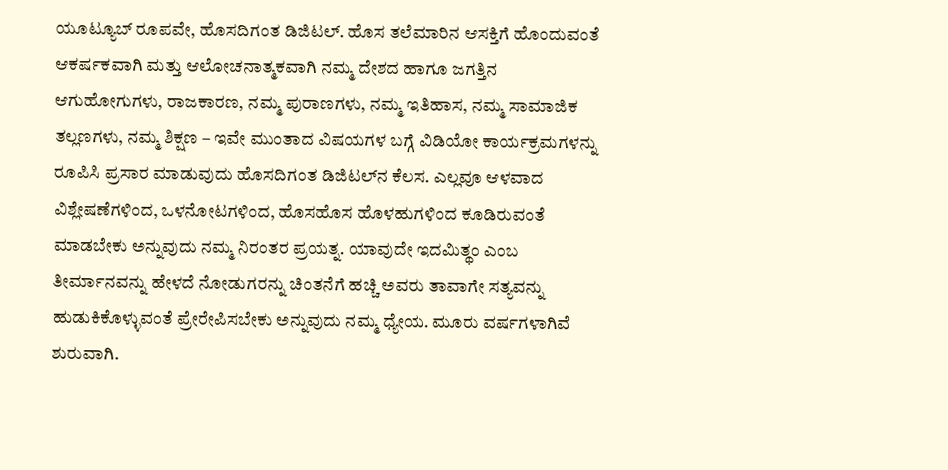ಯೂಟ್ಯೂಬ್‌ ರೂಪವೇ, ಹೊಸದಿಗಂತ ಡಿಜಿಟಲ್. ಹೊಸ ತಲೆಮಾರಿನ ಆಸಕ್ತಿಗೆ ಹೊಂದುವಂತೆ ಆಕರ್ಷಕವಾಗಿ ಮತ್ತು ಆಲೋಚನಾತ್ಮಕವಾಗಿ ನಮ್ಮ ದೇಶದ ಹಾಗೂ ಜಗತ್ತಿನ ಆಗುಹೋಗುಗಳು, ರಾಜಕಾರಣ, ನಮ್ಮ ಪುರಾಣಗಳು, ನಮ್ಮ ಇತಿಹಾಸ, ನಮ್ಮ ಸಾಮಾಜಿಕ ತಲ್ಲಣಗಳು, ನಮ್ಮ ಶಿಕ್ಷಣ – ಇವೇ ಮುಂತಾದ ವಿಷಯಗಳ ಬಗ್ಗೆ ವಿಡಿಯೋ ಕಾರ್ಯಕ್ರಮಗಳನ್ನು ರೂಪಿಸಿ ಪ್ರಸಾರ ಮಾಡುವುದು ಹೊಸದಿಗಂತ ಡಿಜಿಟಲ್‌ನ ಕೆಲಸ. ಎಲ್ಲವೂ ಆಳವಾದ ವಿಶ್ಲೇಷಣೆಗಳಿಂದ, ಒಳನೋಟಗಳಿಂದ, ಹೊಸಹೊಸ ಹೊಳಹುಗಳಿಂದ ಕೂಡಿರುವಂತೆ ಮಾಡಬೇಕು ಅನ್ನುವುದು ನಮ್ಮ ನಿರಂತರ ಪ್ರಯತ್ನ. ಯಾವುದೇ ಇದಮಿತ್ಥಂ ಎಂಬ ತೀರ್ಮಾನವನ್ನು ಹೇಳದೆ ನೋಡುಗರನ್ನು ಚಿಂತನೆಗೆ ಹಚ್ಚಿ ಅವರು ತಾವಾಗೇ ಸತ್ಯವನ್ನು ಹುಡುಕಿಕೊಳ್ಳುವಂತೆ ಪ್ರೇರೇಪಿಸಬೇಕು ಅನ್ನುವುದು ನಮ್ಮ ಧ್ಯೇಯ. ಮೂರು ವರ್ಷಗಳಾಗಿವೆ ಶುರುವಾಗಿ.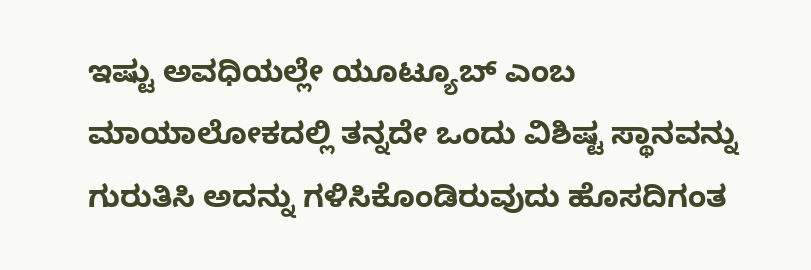ಇಷ್ಟು ಅವಧಿಯಲ್ಲೇ ಯೂಟ್ಯೂಬ್‌ ಎಂಬ ಮಾಯಾಲೋಕದಲ್ಲಿ ತನ್ನದೇ ಒಂದು ವಿಶಿಷ್ಟ ಸ್ಥಾನವನ್ನು ಗುರುತಿಸಿ ಅದನ್ನು ಗಳಿಸಿಕೊಂಡಿರುವುದು ಹೊಸದಿಗಂತ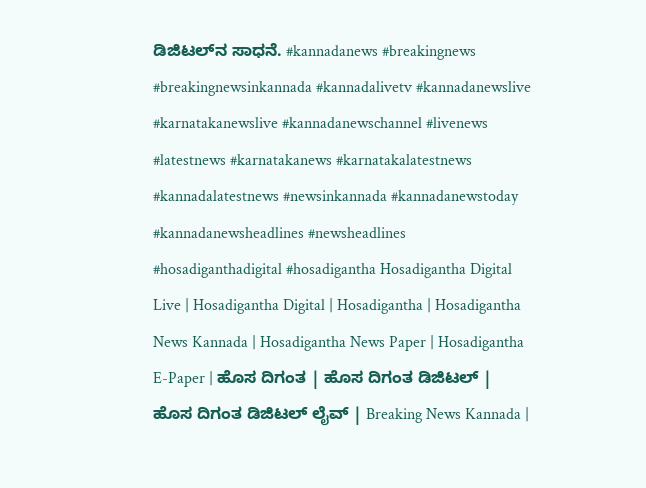ಡಿಜಿಟಲ್‌ನ ಸಾಧನೆ. #kannadanews #breakingnews #breakingnewsinkannada #kannadalivetv #kannadanewslive #karnatakanewslive #kannadanewschannel #livenews #latestnews #karnatakanews #karnatakalatestnews #kannadalatestnews #newsinkannada #kannadanewstoday #kannadanewsheadlines #newsheadlines #hosadiganthadigital #hosadigantha Hosadigantha Digital Live | Hosadigantha Digital | Hosadigantha | Hosadigantha News Kannada | Hosadigantha News Paper | Hosadigantha E-Paper | ಹೊಸ ದಿಗಂತ | ಹೊಸ ದಿಗಂತ ಡಿಜಿಟಲ್ | ಹೊಸ ದಿಗಂತ ಡಿಜಿಟಲ್ ಲೈವ್ | Breaking News Kannada |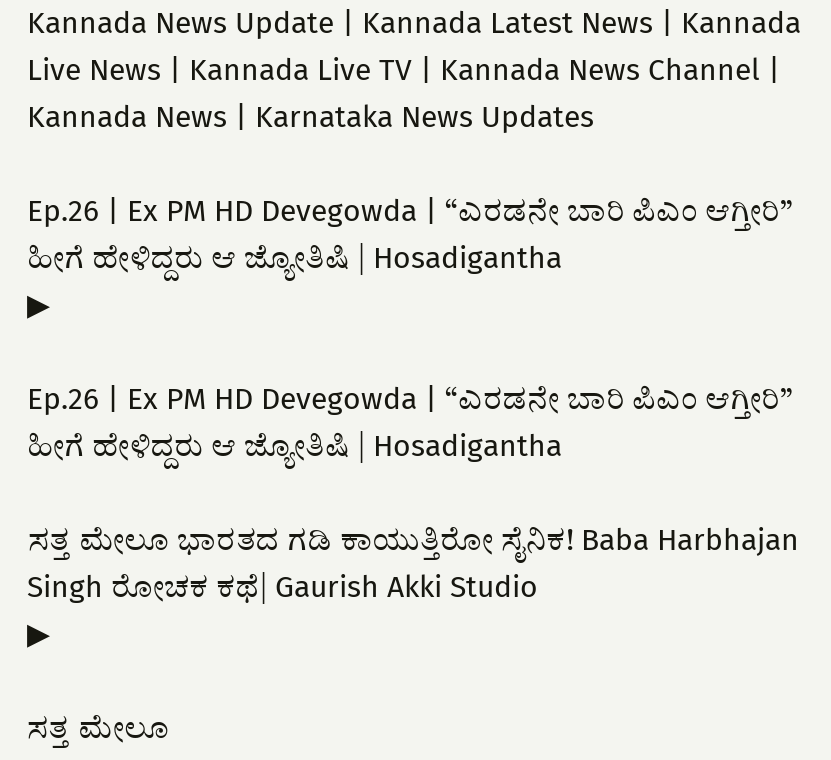Kannada News Update | Kannada Latest News | Kannada Live News | Kannada Live TV | Kannada News Channel | Kannada News | Karnataka News Updates

Ep.26 | Ex PM HD Devegowda | “ಎರಡನೇ ಬಾರಿ ಪಿಎಂ ಆಗ್ತೀರಿ” ಹೀಗೆ ಹೇಳಿದ್ದರು ಆ ಜ್ಯೋತಿಷಿ | Hosadigantha
▶

Ep.26 | Ex PM HD Devegowda | “ಎರಡನೇ ಬಾರಿ ಪಿಎಂ ಆಗ್ತೀರಿ” ಹೀಗೆ ಹೇಳಿದ್ದರು ಆ ಜ್ಯೋತಿಷಿ | Hosadigantha

ಸತ್ತ ಮೇಲೂ ಭಾರತದ ಗಡಿ ಕಾಯುತ್ತಿರೋ ಸೈನಿಕ! Baba Harbhajan Singh ರೋಚಕ ಕಥೆ| Gaurish Akki Studio
▶

ಸತ್ತ ಮೇಲೂ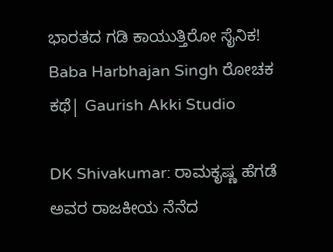ಭಾರತದ ಗಡಿ ಕಾಯುತ್ತಿರೋ ಸೈನಿಕ! Baba Harbhajan Singh ರೋಚಕ ಕಥೆ| Gaurish Akki Studio

DK Shivakumar: ರಾಮಕೃಷ್ಣ ಹೆಗಡೆ ಅವರ ರಾಜಕೀಯ ನೆನೆದ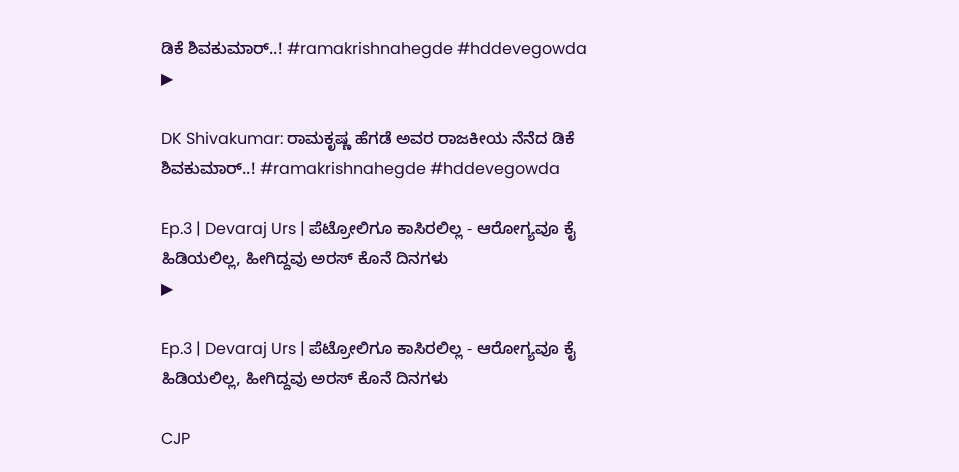ಡಿಕೆ ಶಿವಕುಮಾರ್..! #ramakrishnahegde #hddevegowda
▶

DK Shivakumar: ರಾಮಕೃಷ್ಣ ಹೆಗಡೆ ಅವರ ರಾಜಕೀಯ ನೆನೆದ ಡಿಕೆ ಶಿವಕುಮಾರ್..! #ramakrishnahegde #hddevegowda

Ep.3 | Devaraj Urs | ಪೆಟ್ರೋಲಿಗೂ ಕಾಸಿರಲಿಲ್ಲ - ಆರೋಗ್ಯವೂ ಕೈ ಹಿಡಿಯಲಿಲ್ಲ, ಹೀಗಿದ್ದವು ಅರಸ್ ಕೊನೆ ದಿನಗಳು
▶

Ep.3 | Devaraj Urs | ಪೆಟ್ರೋಲಿಗೂ ಕಾಸಿರಲಿಲ್ಲ - ಆರೋಗ್ಯವೂ ಕೈ ಹಿಡಿಯಲಿಲ್ಲ, ಹೀಗಿದ್ದವು ಅರಸ್ ಕೊನೆ ದಿನಗಳು

CJP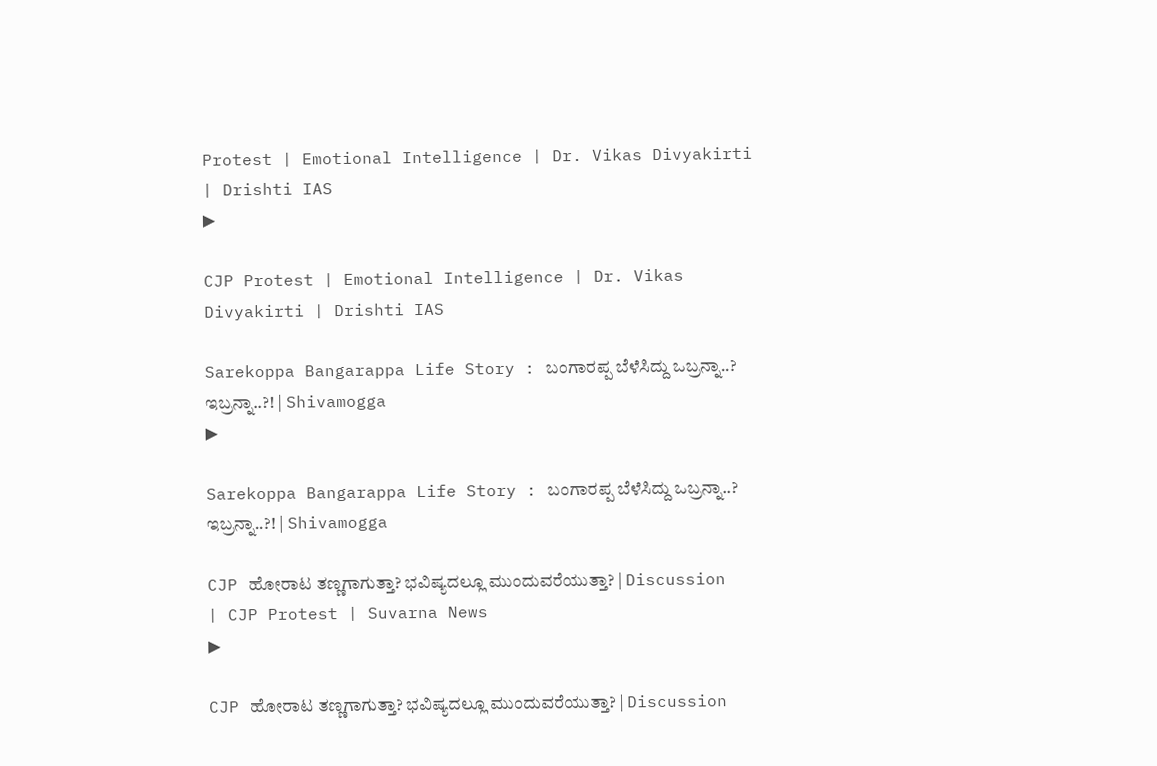Protest | Emotional Intelligence | Dr. Vikas Divyakirti | Drishti IAS
▶

CJP Protest | Emotional Intelligence | Dr. Vikas Divyakirti | Drishti IAS

Sarekoppa Bangarappa Life Story : ಬಂಗಾರಪ್ಪ ಬೆಳೆಸಿದ್ದು ಒಬ್ರನ್ನಾ..? ಇಬ್ರನ್ನಾ..?! | Shivamogga
▶

Sarekoppa Bangarappa Life Story : ಬಂಗಾರಪ್ಪ ಬೆಳೆಸಿದ್ದು ಒಬ್ರನ್ನಾ..? ಇಬ್ರನ್ನಾ..?! | Shivamogga

CJP ಹೋರಾಟ ತಣ್ಣಗಾಗುತ್ತಾ? ಭವಿಷ್ಯದಲ್ಲೂ ಮುಂದುವರೆಯುತ್ತಾ? | Discussion | CJP Protest | Suvarna News
▶

CJP ಹೋರಾಟ ತಣ್ಣಗಾಗುತ್ತಾ? ಭವಿಷ್ಯದಲ್ಲೂ ಮುಂದುವರೆಯುತ್ತಾ? | Discussion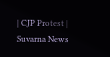| CJP Protest | Suvarna News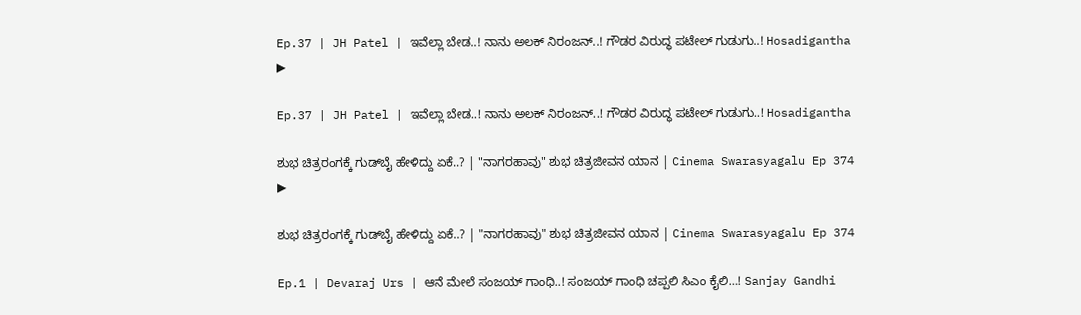Ep.37 | JH Patel | ಇವೆಲ್ಲಾ ಬೇಡ..! ನಾನು ಅಲಕ್ ನಿರಂಜನ್..! ಗೌಡರ ವಿರುದ್ಧ ಪಟೇಲ್ ಗುಡುಗು..! Hosadigantha
▶

Ep.37 | JH Patel | ಇವೆಲ್ಲಾ ಬೇಡ..! ನಾನು ಅಲಕ್ ನಿರಂಜನ್..! ಗೌಡರ ವಿರುದ್ಧ ಪಟೇಲ್ ಗುಡುಗು..! Hosadigantha

ಶುಭ ಚಿತ್ರರಂಗಕ್ಕೆ ಗುಡ್‌ಬೈ ಹೇಳಿದ್ದು ಏಕೆ..? | "ನಾಗರಹಾವು" ಶುಭ ಚಿತ್ರಜೀವನ ಯಾನ | Cinema Swarasyagalu Ep 374
▶

ಶುಭ ಚಿತ್ರರಂಗಕ್ಕೆ ಗುಡ್‌ಬೈ ಹೇಳಿದ್ದು ಏಕೆ..? | "ನಾಗರಹಾವು" ಶುಭ ಚಿತ್ರಜೀವನ ಯಾನ | Cinema Swarasyagalu Ep 374

Ep.1 | Devaraj Urs | ಆನೆ ಮೇಲೆ ಸಂಜಯ್ ಗಾಂಧಿ..! ಸಂಜಯ್ ಗಾಂಧಿ ಚಪ್ಪಲಿ ಸಿಎಂ ಕೈಲಿ…! Sanjay Gandhi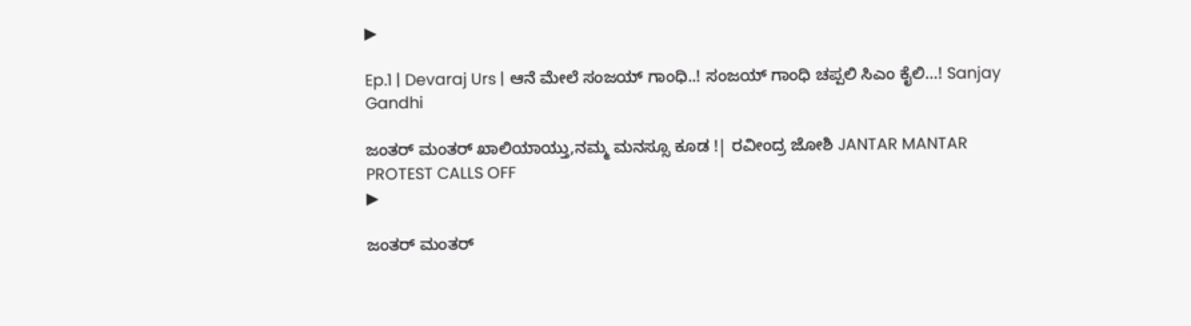▶

Ep.1 | Devaraj Urs | ಆನೆ ಮೇಲೆ ಸಂಜಯ್ ಗಾಂಧಿ..! ಸಂಜಯ್ ಗಾಂಧಿ ಚಪ್ಪಲಿ ಸಿಎಂ ಕೈಲಿ…! Sanjay Gandhi

ಜಂತರ್ ಮಂತರ್ ಖಾಲಿಯಾಯ್ತು,ನಮ್ಮ ಮನಸ್ಸೂ ಕೂಡ !| ರವೀಂದ್ರ ಜೋಶಿ JANTAR MANTAR PROTEST CALLS OFF
▶

ಜಂತರ್ ಮಂತರ್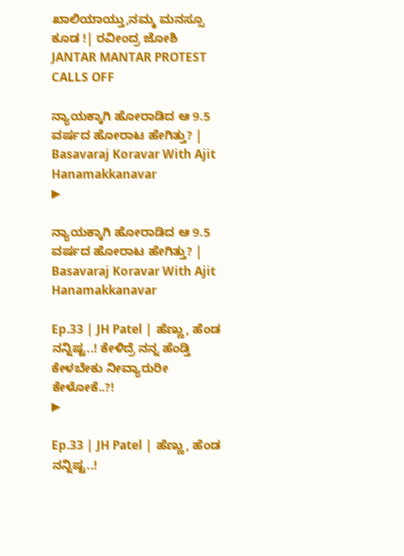ಖಾಲಿಯಾಯ್ತು,ನಮ್ಮ ಮನಸ್ಸೂ ಕೂಡ !| ರವೀಂದ್ರ ಜೋಶಿ JANTAR MANTAR PROTEST CALLS OFF

ನ್ಯಾಯಕ್ಕಾಗಿ ಹೋರಾಡಿದ ಆ 9.5 ವರ್ಷದ ಹೋರಾಟ ಹೇಗಿತ್ತು? | Basavaraj Koravar With Ajit Hanamakkanavar
▶

ನ್ಯಾಯಕ್ಕಾಗಿ ಹೋರಾಡಿದ ಆ 9.5 ವರ್ಷದ ಹೋರಾಟ ಹೇಗಿತ್ತು? | Basavaraj Koravar With Ajit Hanamakkanavar

Ep.33 | JH Patel | ಹೆಣ್ಣು, ಹೆಂಡ ನನ್ನಿಷ್ಟ..! ಕೇಳಿದ್ರೆ ನನ್ನ ಹೆಂಡ್ತಿ ಕೇಳಬೇಕು ನೀವ್ಯಾರುರೀ ಕೇಳೋಕೆ..?!
▶

Ep.33 | JH Patel | ಹೆಣ್ಣು, ಹೆಂಡ ನನ್ನಿಷ್ಟ..!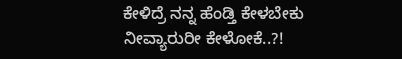ಕೇಳಿದ್ರೆ ನನ್ನ ಹೆಂಡ್ತಿ ಕೇಳಬೇಕು ನೀವ್ಯಾರುರೀ ಕೇಳೋಕೆ..?!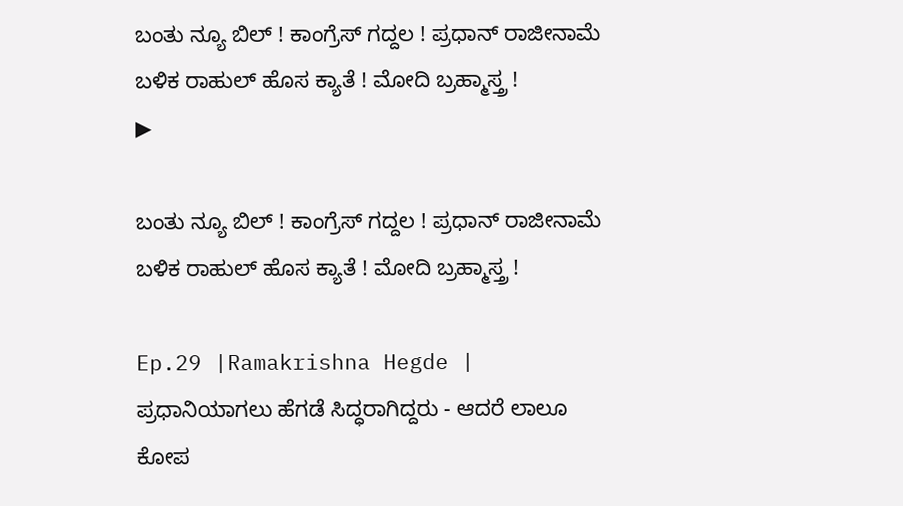ಬಂತು ನ್ಯೂ ಬಿಲ್ ! ಕಾಂಗ್ರೆಸ್ ಗದ್ದಲ ! ಪ್ರಧಾನ್ ರಾಜೀನಾಮೆ ಬಳಿಕ ರಾಹುಲ್ ಹೊಸ ಕ್ಯಾತೆ ! ಮೋದಿ ಬ್ರಹ್ಮಾಸ್ತ್ರ !
▶

ಬಂತು ನ್ಯೂ ಬಿಲ್ ! ಕಾಂಗ್ರೆಸ್ ಗದ್ದಲ ! ಪ್ರಧಾನ್ ರಾಜೀನಾಮೆ ಬಳಿಕ ರಾಹುಲ್ ಹೊಸ ಕ್ಯಾತೆ ! ಮೋದಿ ಬ್ರಹ್ಮಾಸ್ತ್ರ !

Ep.29 |Ramakrishna Hegde | ಪ್ರಧಾನಿಯಾಗಲು ಹೆಗಡೆ ಸಿದ್ಧರಾಗಿದ್ದರು - ಆದರೆ ಲಾಲೂ ಕೋಪ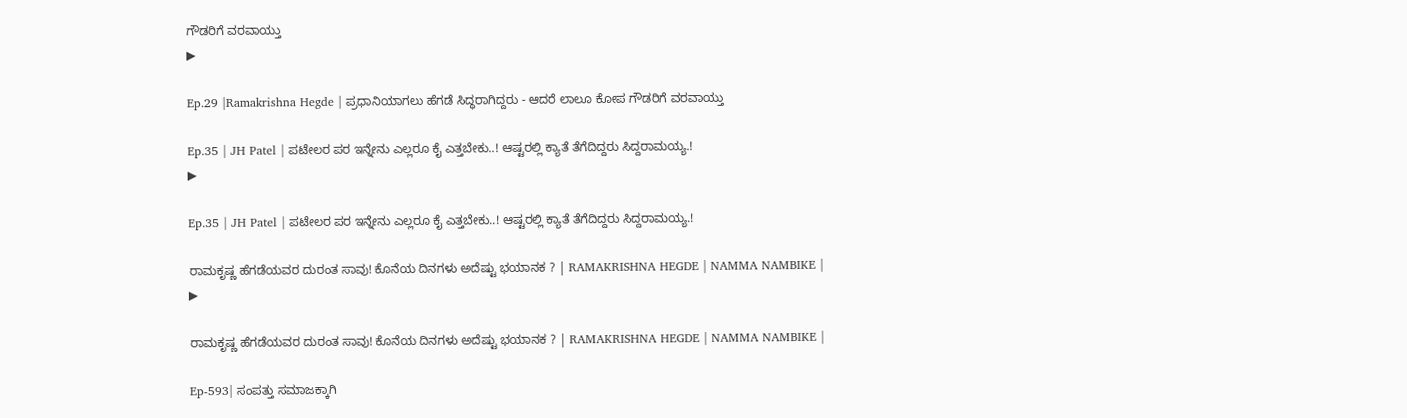ಗೌಡರಿಗೆ ವರವಾಯ್ತು
▶

Ep.29 |Ramakrishna Hegde | ಪ್ರಧಾನಿಯಾಗಲು ಹೆಗಡೆ ಸಿದ್ಧರಾಗಿದ್ದರು - ಆದರೆ ಲಾಲೂ ಕೋಪ ಗೌಡರಿಗೆ ವರವಾಯ್ತು

Ep.35 | JH Patel | ಪಟೇಲರ ಪರ ಇನ್ನೇನು ಎಲ್ಲರೂ ಕೈ ಎತ್ತಬೇಕು..! ಆಷ್ಟರಲ್ಲಿ ಕ್ಯಾತೆ ತೆಗೆದಿದ್ದರು ಸಿದ್ದರಾಮಯ್ಯ.!
▶

Ep.35 | JH Patel | ಪಟೇಲರ ಪರ ಇನ್ನೇನು ಎಲ್ಲರೂ ಕೈ ಎತ್ತಬೇಕು..! ಆಷ್ಟರಲ್ಲಿ ಕ್ಯಾತೆ ತೆಗೆದಿದ್ದರು ಸಿದ್ದರಾಮಯ್ಯ.!

ರಾಮಕೃಷ್ಣ ಹೆಗಡೆಯವರ ದುರಂತ ಸಾವು! ಕೊನೆಯ ದಿನಗಳು ಅದೆಷ್ಟು ಭಯಾನಕ ? | RAMAKRISHNA HEGDE | NAMMA NAMBIKE |
▶

ರಾಮಕೃಷ್ಣ ಹೆಗಡೆಯವರ ದುರಂತ ಸಾವು! ಕೊನೆಯ ದಿನಗಳು ಅದೆಷ್ಟು ಭಯಾನಕ ? | RAMAKRISHNA HEGDE | NAMMA NAMBIKE |

Ep-593| ಸಂಪತ್ತು ಸಮಾಜಕ್ಕಾಗಿ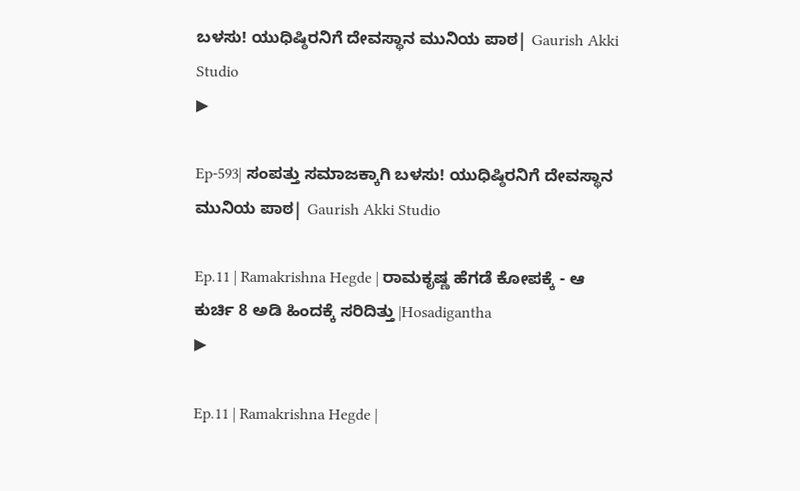ಬಳಸು! ಯುಧಿಷ್ಠಿರನಿಗೆ ದೇವಸ್ಥಾನ ಮುನಿಯ ಪಾಠ| Gaurish Akki Studio
▶

Ep-593| ಸಂಪತ್ತು ಸಮಾಜಕ್ಕಾಗಿ ಬಳಸು! ಯುಧಿಷ್ಠಿರನಿಗೆ ದೇವಸ್ಥಾನ ಮುನಿಯ ಪಾಠ| Gaurish Akki Studio

Ep.11 | Ramakrishna Hegde | ರಾಮಕೃಷ್ಣ ಹೆಗಡೆ ಕೋಪಕ್ಕೆ - ಆ ಕುರ್ಚಿ 8 ಅಡಿ ಹಿಂದಕ್ಕೆ ಸರಿದಿತ್ತು |Hosadigantha
▶

Ep.11 | Ramakrishna Hegde |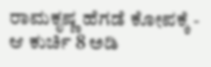ರಾಮಕೃಷ್ಣ ಹೆಗಡೆ ಕೋಪಕ್ಕೆ - ಆ ಕುರ್ಚಿ 8 ಅಡಿ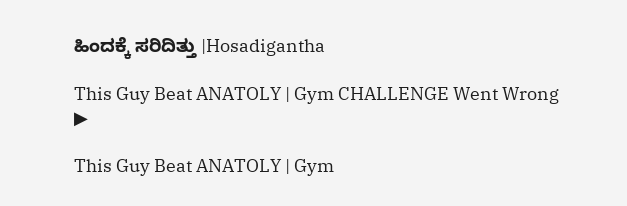ಹಿಂದಕ್ಕೆ ಸರಿದಿತ್ತು |Hosadigantha

This Guy Beat ANATOLY | Gym CHALLENGE Went Wrong
▶

This Guy Beat ANATOLY | Gym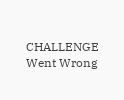CHALLENGE Went Wrong